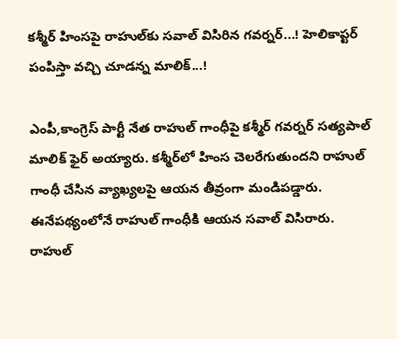కశ్మీర్ హింసపై రాహుల్‌కు సవాల్ విసిరిన గవర్నర్...! హెలికాప్టర్ పంపిస్తా వచ్చి చూడన్న మాలిక్...!

ఎంపీ,కాంగ్రెస్ పార్టీ నేత రాహుల్ గాంధీపై కశ్మీర్ గవర్నర్ సత్యపాల్ మాలిక్ ఫైర్ అయ్యారు. కశ్మీర్‌లో హింస చెలరేగుతుందని రాహుల్ గాంధీ చేసిన వ్యాఖ్యలపై ఆయన తీవ్రంగా మండిపడ్డారు. ఈనేపథ్యంలోనే రాహుల్ గాంధీకి ఆయన సవాల్ విసిరారు. రాహుల్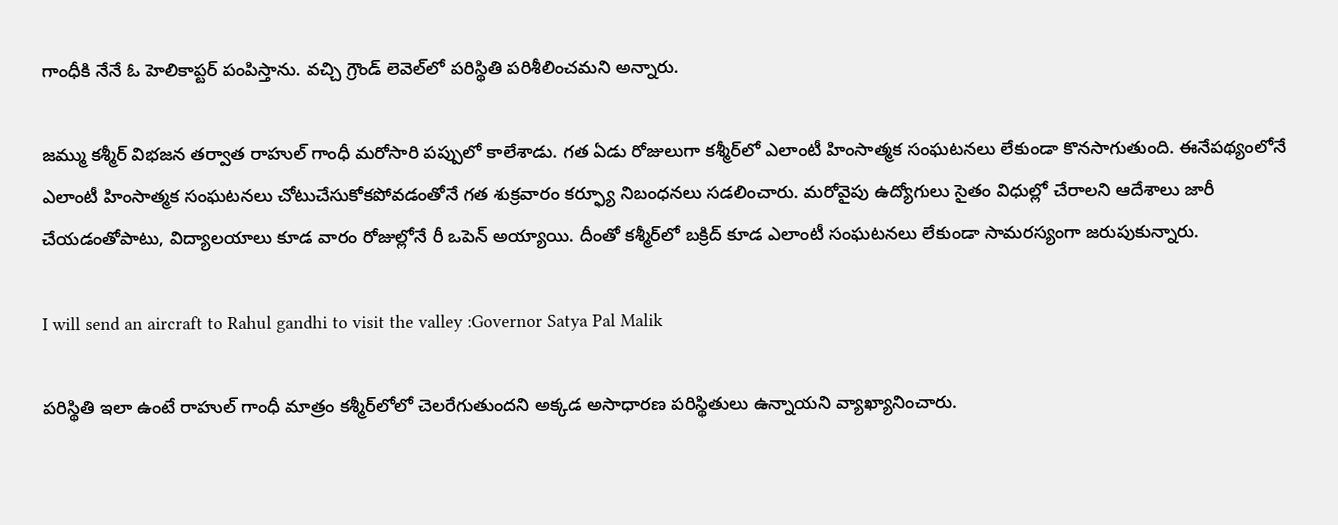గాంధీకి నేనే ఓ హెలికాప్టర్ పంపిస్తాను. వచ్చి గ్రౌండ్ లెవెల్‌లో పరిస్థితి పరిశీలించమని అన్నారు.

జమ్ము కశ్మీర్ విభజన తర్వాత రాహుల్ గాంధీ మరోసారి పప్పులో కాలేశాడు. గత ఏడు రోజులుగా కశ్మీర్‌లో ఎలాంటీ హింసాత్మక సంఘటనలు లేకుండా కొనసాగుతుంది. ఈనేపథ్యంలోనే ఎలాంటీ హింసాత్మక సంఘటనలు చోటుచేసుకోకపోవడంతోనే గత శుక్రవారం కర్ఫ్యూ నిబంధనలు సడలించారు. మరోవైపు ఉద్యోగులు సైతం విధుల్లో చేరాలని ఆదేశాలు జారీ చేయడంతోపాటు, విద్యాలయాలు కూడ వారం రోజుల్లోనే రీ ఒపెన్ అయ్యాయి. దీంతో కశ్మీర్‌లో బక్రిద్ కూడ ఎలాంటీ సంఘటనలు లేకుండా సామరస్యంగా జరుపుకున్నారు.

I will send an aircraft to Rahul gandhi to visit the valley :Governor Satya Pal Malik

పరిస్థితి ఇలా ఉంటే రాహుల్ గాంధీ మాత్రం కశ్మీర్‌లో‌లో చెలరేగుతుందని అక్కడ అసాధారణ పరిస్థితులు ఉన్నాయని వ్యాఖ్యానించారు.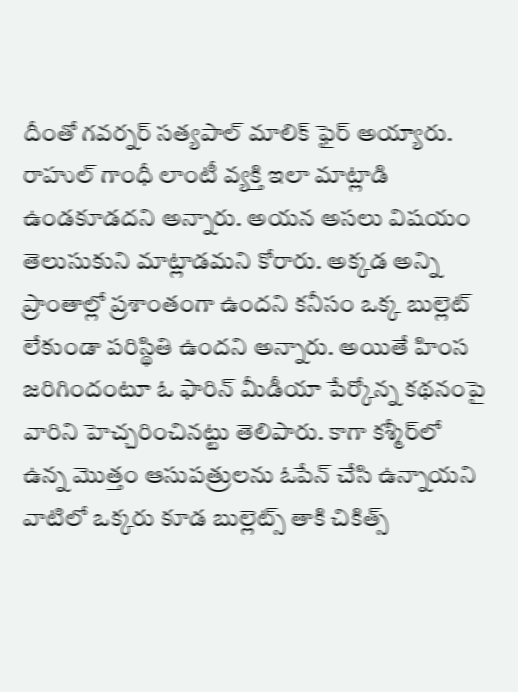దీంతో గవర్నర్ సత్యపాల్ మాలిక్ ఫైర్ అయ్యారు. రాహుల్ గాంధీ లాంటీ వ్యక్తి ఇలా మాట్లాడి ఉండకూడదని అన్నారు. అయన అసలు విషయం తెలుసుకుని మాట్లాడమని కోరారు. అక్కడ అన్ని ప్రాంతాల్లో ప్రశాంతంగా ఉందని కనీసం ఒక్క బుల్లెట్ లేకుండా పరిస్థితి ఉందని అన్నారు. అయితే హింస జరిగిందంటూ ఓ ఫారిన్ మీడీయా పేర్కోన్న కథనంపై వారిని హెచ్చరించినట్టు తెలిపారు. కాగా కశ్మీర్‌లో ఉన్న మొత్తం ఆసుపత్రులను ఓపేన్ చేసి ఉన్నాయని వాటిలో ఒక్కరు కూడ బుల్లెట్స్ తాకి చికిత్స్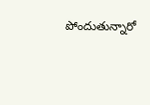పోందుతున్నారో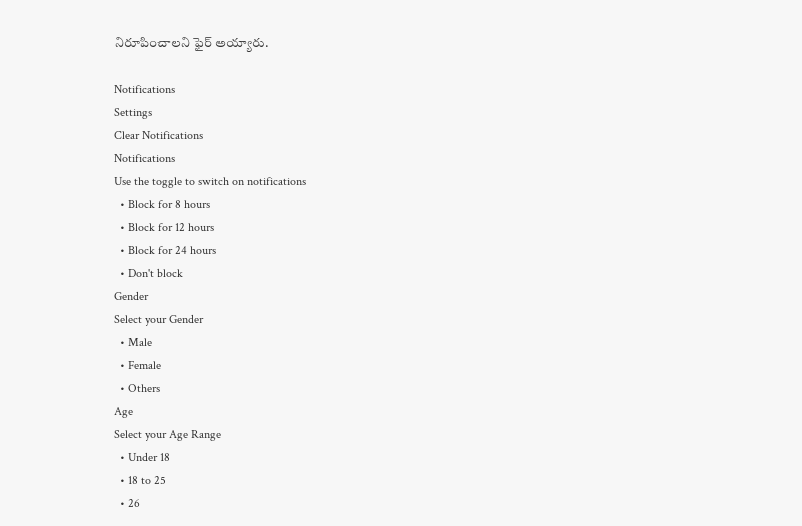నిరూపించాలని ఫైర్ అయ్యారు.

Notifications
Settings
Clear Notifications
Notifications
Use the toggle to switch on notifications
  • Block for 8 hours
  • Block for 12 hours
  • Block for 24 hours
  • Don't block
Gender
Select your Gender
  • Male
  • Female
  • Others
Age
Select your Age Range
  • Under 18
  • 18 to 25
  • 26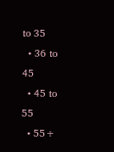to 35
  • 36 to 45
  • 45 to 55
  • 55+